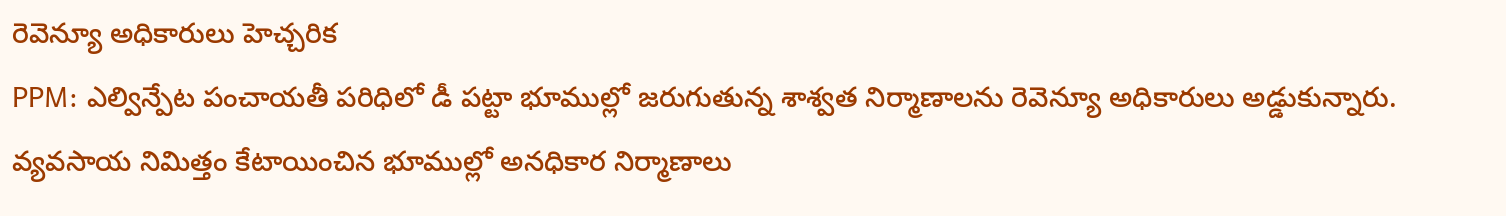రెవెన్యూ అధికారులు హెచ్చరిక
PPM: ఎల్విన్పేట పంచాయతీ పరిధిలో డీ పట్టా భూముల్లో జరుగుతున్న శాశ్వత నిర్మాణాలను రెవెన్యూ అధికారులు అడ్డుకున్నారు. వ్యవసాయ నిమిత్తం కేటాయించిన భూముల్లో అనధికార నిర్మాణాలు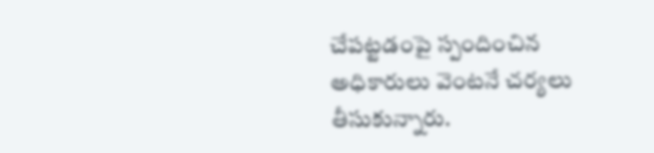చేపట్టడంపై స్పందించిన అధికారులు వెంటనే చర్యలు తీసుకున్నారు.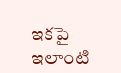ఇకపై ఇలాంటి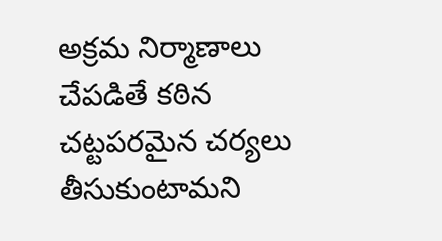అక్రమ నిర్మాణాలు చేపడితే కఠిన చట్టపరమైన చర్యలు తీసుకుంటామని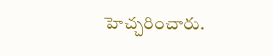హెచ్చరించారు.